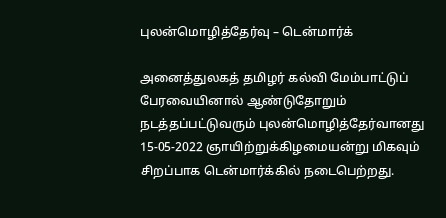புலன்மொழித்தேர்வு – டென்மார்க்

அனைத்துலகத் தமிழர் கல்வி மேம்பாட்டுப் பேரவையினால் ஆண்டுதோறும் நடத்தப்பட்டுவரும் புலன்மொழித்தேர்வானது 15-05-2022 ஞாயிற்றுக்கிழமையன்று மிகவும் சிறப்பாக டென்மார்க்கில் நடைபெற்றது.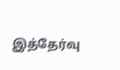இத்தேர்வு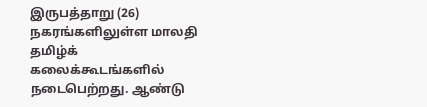இருபத்தாறு (26) நகரங்களிலுள்ள மாலதி தமிழ்க் கலைக்கூடங்களில் நடைபெற்றது. ஆண்டு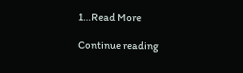1…Read More

Continue reading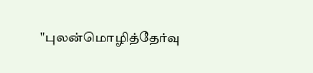"புலன்மொழித்தேர்வு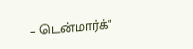– டென்மார்க்"